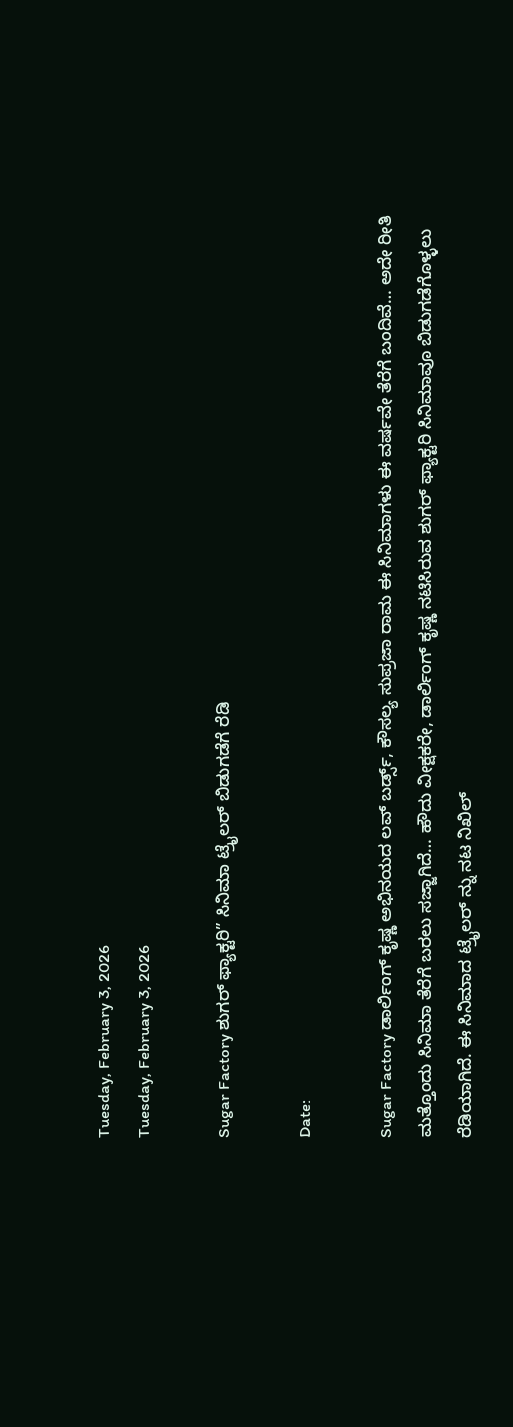Tuesday, February 3, 2026
Tuesday, February 3, 2026

Sugar Factory ಶುಗರ್ ಫ್ಯಾಕ್ಟರಿ” ಸಿನಿಮಾ ಟ್ರೈಲರ್ ಬಿಡುಗಡೆಗೆ ರೆಡಿ

Date:

Sugar Factory ಡಾರ್ಲಿಂಗ್ ಕೃಷ್ಣ ಅಭಿನಯದ ಲವ್ ಬರ್ಡ್ಸ್, ಕೌಸಲ್ಯ ಸುಪ್ರಜಾ ರಾಮ ಈ ಸಿನಿಮಾಗಳು ಈ ವರ್ಷವೇ ತೆರೆಗೆ ಬಂದಿವೆ… ಅದೇ ರೀತಿ ಮತ್ತೊಂದು ಸಿನಿಮಾ ತೆರೆಗೆ ಬರಲು ಸಜ್ಜಾಗಿದೆ… ಹೌದು ವೀಕ್ಷಕರೇ, ಡಾರ್ಲಿಂಗ್ ಕೃಷ್ಣ ನಟಿಸಿರುವ ಶುಗರ್ ಫ್ಯಾಕ್ಟರಿ ಸಿನಿಮಾವೂ ಬಿಡುಗಡೆಗೊಳ್ಳಲು ರೆಡಿಯಾಗಿದೆ. ಈ ಸಿನಿಮಾದ ಟ್ರೈಲರ್ ನ್ನು ನಟ ನಿಖಿಲ್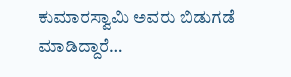ಕುಮಾರಸ್ವಾಮಿ ಅವರು ಬಿಡುಗಡೆ ಮಾಡಿದ್ದಾರೆ…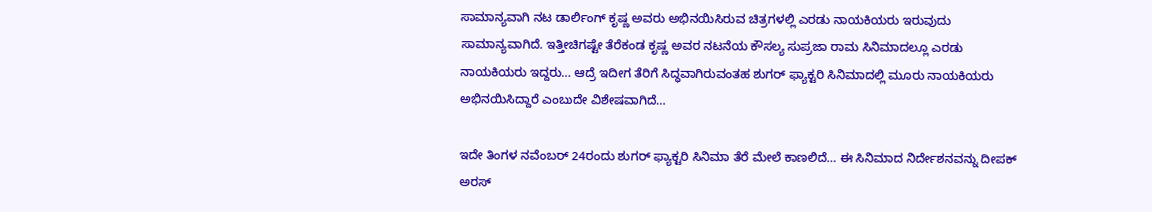ಸಾಮಾನ್ಯವಾಗಿ ನಟ ಡಾರ್ಲಿಂಗ್ ಕೃಷ್ಣ ಅವರು ಅಭಿನಯಿಸಿರುವ ಚಿತ್ರಗಳಲ್ಲಿ ಎರಡು ನಾಯಕಿಯರು ಇರುವುದು ಸಾಮಾನ್ಯವಾಗಿದೆ. ಇತ್ತೀಚಿಗಷ್ಟೇ ತೆರೆಕಂಡ ಕೃಷ್ಣ ಅವರ ನಟನೆಯ ಕೌಸಲ್ಯ ಸುಪ್ರಜಾ ರಾಮ ಸಿನಿಮಾದಲ್ಲೂ ಎರಡು ನಾಯಕಿಯರು ಇದ್ದರು… ಆದ್ರೆ ಇದೀಗ ತೆರಿಗೆ ಸಿದ್ಧವಾಗಿರುವಂತಹ ಶುಗರ್ ಫ್ಯಾಕ್ಟರಿ ಸಿನಿಮಾದಲ್ಲಿ ಮೂರು ನಾಯಕಿಯರು ಅಭಿನಯಿಸಿದ್ದಾರೆ ಎಂಬುದೇ ವಿಶೇಷವಾಗಿದೆ…

ಇದೇ ತಿಂಗಳ ನವೆಂಬರ್ 24ರಂದು ಶುಗರ್ ಫ್ಯಾಕ್ಟರಿ ಸಿನಿಮಾ ತೆರೆ ಮೇಲೆ ಕಾಣಲಿದೆ… ಈ ಸಿನಿಮಾದ ನಿರ್ದೇಶನವನ್ನು ದೀಪಕ್ ಅರಸ್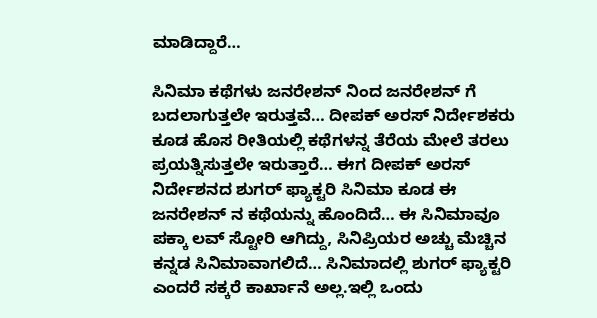ಮಾಡಿದ್ದಾರೆ…

ಸಿನಿಮಾ ಕಥೆಗಳು ಜನರೇಶನ್ ನಿಂದ ಜನರೇಶನ್ ಗೆ ಬದಲಾಗುತ್ತಲೇ ಇರುತ್ತವೆ… ದೀಪಕ್ ಅರಸ್ ನಿರ್ದೇಶಕರು ಕೂಡ ಹೊಸ ರೀತಿಯಲ್ಲಿ ಕಥೆಗಳನ್ನ ತೆರೆಯ ಮೇಲೆ ತರಲು ಪ್ರಯತ್ನಿಸುತ್ತಲೇ ಇರುತ್ತಾರೆ… ಈಗ ದೀಪಕ್ ಅರಸ್ ನಿರ್ದೇಶನದ ಶುಗರ್ ಫ್ಯಾಕ್ಟರಿ ಸಿನಿಮಾ ಕೂಡ ಈ ಜನರೇಶನ್ ನ ಕಥೆಯನ್ನು ಹೊಂದಿದೆ… ಈ ಸಿನಿಮಾವೂ ಪಕ್ಕಾ ಲವ್ ಸ್ಟೋರಿ ಆಗಿದ್ದು, ಸಿನಿಪ್ರಿಯರ ಅಚ್ಚು ಮೆಚ್ಚಿನ ಕನ್ನಡ ಸಿನಿಮಾವಾಗಲಿದೆ… ಸಿನಿಮಾದಲ್ಲಿ ಶುಗರ್ ಫ್ಯಾಕ್ಟರಿ ಎಂದರೆ ಸಕ್ಕರೆ ಕಾರ್ಖಾನೆ ಅಲ್ಲ.ಇಲ್ಲಿ ಒಂದು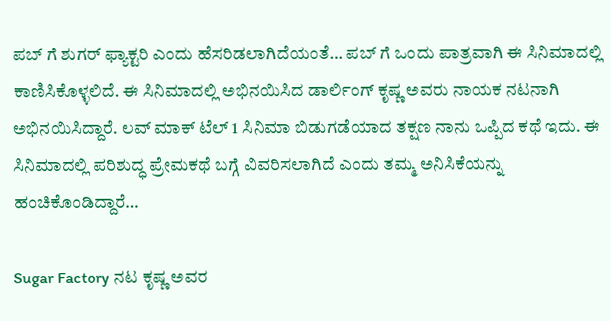ಪಬ್ ಗೆ ಶುಗರ್ ಫ್ಯಾಕ್ಟರಿ ಎಂದು ಹೆಸರಿಡಲಾಗಿದೆಯಂತೆ… ಪಬ್ ಗೆ ಒಂದು ಪಾತ್ರವಾಗಿ ಈ ಸಿನಿಮಾದಲ್ಲಿ ಕಾಣಿಸಿಕೊಳ್ಳಲಿದೆ. ಈ ಸಿನಿಮಾದಲ್ಲಿ ಅಭಿನಯಿಸಿದ ಡಾರ್ಲಿಂಗ್ ಕೃಷ್ಣ ಅವರು ನಾಯಕ ನಟನಾಗಿ ಅಭಿನಯಿಸಿದ್ದಾರೆ. ಲವ್ ಮಾಕ್ ಟೆಲ್ 1 ಸಿನಿಮಾ ಬಿಡುಗಡೆಯಾದ ತಕ್ಷಣ ನಾನು ಒಪ್ಪಿದ ಕಥೆ ಇದು. ಈ ಸಿನಿಮಾದಲ್ಲಿ ಪರಿಶುದ್ಧ ಪ್ರೇಮಕಥೆ ಬಗ್ಗೆ ವಿವರಿಸಲಾಗಿದೆ ಎಂದು ತಮ್ಮ ಅನಿಸಿಕೆಯನ್ನು ಹಂಚಿಕೊಂಡಿದ್ದಾರೆ…

Sugar Factory ನಟ ಕೃಷ್ಣ ಅವರ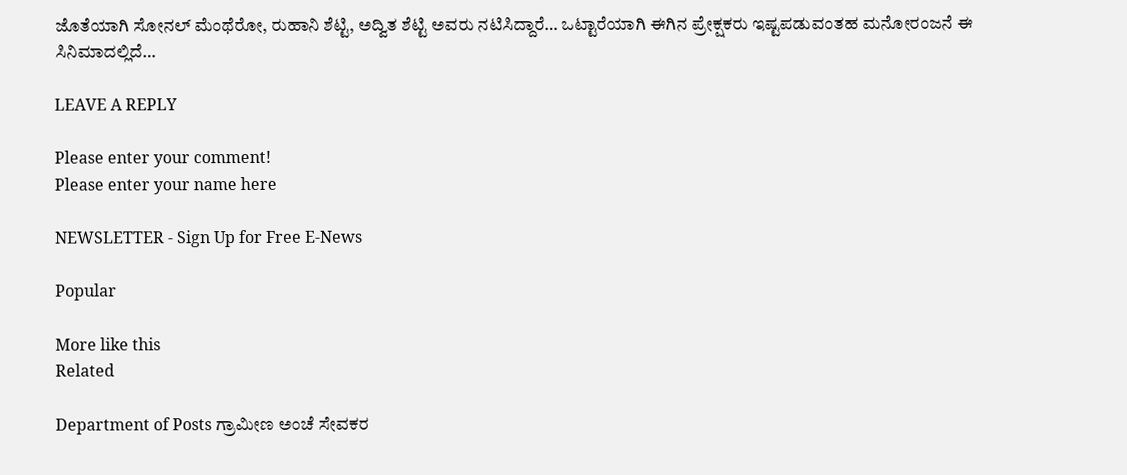ಜೊತೆಯಾಗಿ ಸೋನಲ್ ಮೆಂಥೆರೋ, ರುಹಾನಿ ಶೆಟ್ಟಿ, ಅದ್ವಿತ ಶೆಟ್ಟಿ ಅವರು ನಟಿಸಿದ್ದಾರೆ… ಒಟ್ಟಾರೆಯಾಗಿ ಈಗಿನ ಪ್ರೇಕ್ಷಕರು ಇಷ್ಟಪಡುವಂತಹ ಮನೋರಂಜನೆ ಈ ಸಿನಿಮಾದಲ್ಲಿದೆ…

LEAVE A REPLY

Please enter your comment!
Please enter your name here

NEWSLETTER - Sign Up for Free E-News

Popular

More like this
Related

Department of Posts ಗ್ರಾಮೀಣ ಅಂಚೆ ಸೇವಕರ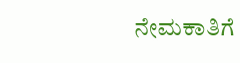ನೇಮಕಾತಿಗೆ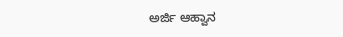ಅರ್ಜಿ ಆಹ್ವಾನ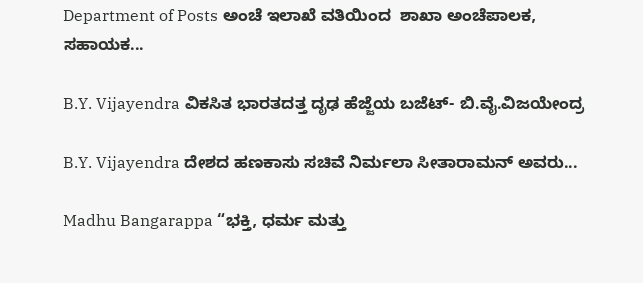Department of Posts ಅಂಚೆ ಇಲಾಖೆ ವತಿಯಿಂದ  ಶಾಖಾ ಅಂಚೆಪಾಲಕ, ಸಹಾಯಕ...

B.Y. Vijayendra ವಿಕಸಿತ ಭಾರತದತ್ತ ದೃಢ ಹೆಜ್ಜೆಯ ಬಜೆಟ್- ಬಿ.ವೈ.ವಿಜಯೇಂದ್ರ

B.Y. Vijayendra ದೇಶದ ಹಣಕಾಸು ಸಚಿವೆ ನಿರ್ಮಲಾ ಸೀತಾರಾಮನ್ ಅವರು...

Madhu Bangarappa “ಭಕ್ತಿ, ಧರ್ಮ ಮತ್ತು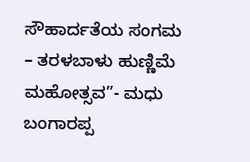ಸೌಹಾರ್ದತೆಯ ಸಂಗಮ – ತರಳಬಾಳು ಹುಣ್ಣಿಮೆ ಮಹೋತ್ಸವ”- ಮಧು ಬಂಗಾರಪ್ಪ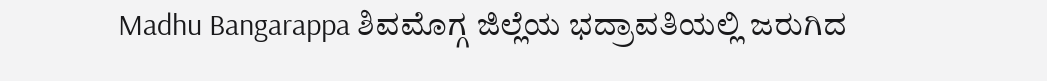Madhu Bangarappa ಶಿವಮೊಗ್ಗ ಜಿಲ್ಲೆಯ ಭದ್ರಾವತಿಯಲ್ಲಿ ಜರುಗಿದ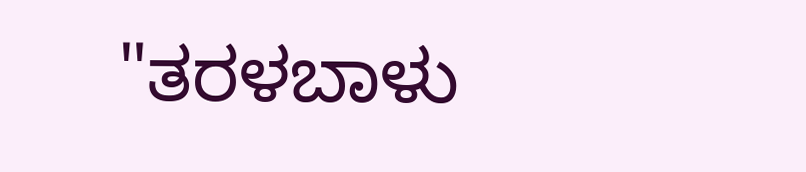"ತರಳಬಾಳು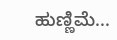ಹುಣ್ಣಿಮೆ...